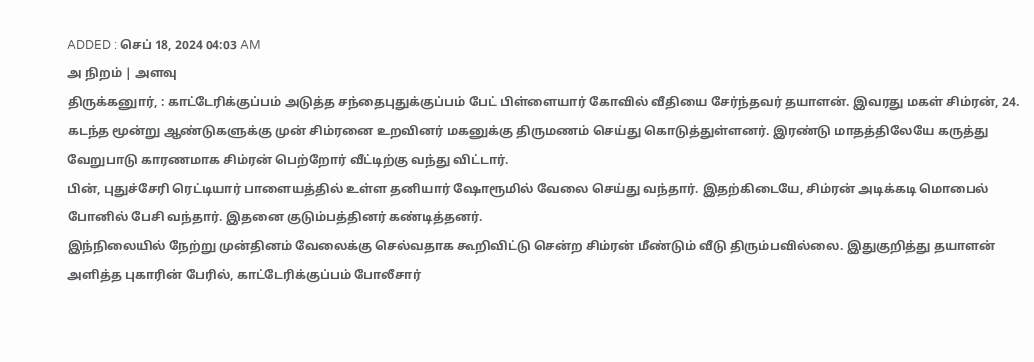ADDED : செப் 18, 2024 04:03 AM
அ நிறம் | அளவு
திருக்கனுார், : காட்டேரிக்குப்பம் அடுத்த சந்தைபுதுக்குப்பம் பேட் பிள்ளையார் கோவில் வீதியை சேர்ந்தவர் தயாளன். இவரது மகள் சிம்ரன், 24. கடந்த மூன்று ஆண்டுகளுக்கு முன் சிம்ரனை உறவினர் மகனுக்கு திருமணம் செய்து கொடுத்துள்ளனர். இரண்டு மாதத்திலேயே கருத்து வேறுபாடு காரணமாக சிம்ரன் பெற்றோர் வீட்டிற்கு வந்து விட்டார்.
பின், புதுச்சேரி ரெட்டியார் பாளையத்தில் உள்ள தனியார் ஷோரூமில் வேலை செய்து வந்தார். இதற்கிடையே, சிம்ரன் அடிக்கடி மொபைல் போனில் பேசி வந்தார். இதனை குடும்பத்தினர் கண்டித்தனர்.
இந்நிலையில் நேற்று முன்தினம் வேலைக்கு செல்வதாக கூறிவிட்டு சென்ற சிம்ரன் மீண்டும் வீடு திரும்பவில்லை. இதுகுறித்து தயாளன் அளித்த புகாரின் பேரில், காட்டேரிக்குப்பம் போலீசார்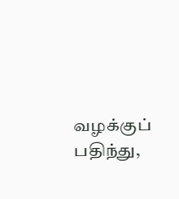வழக்குப் பதிந்து,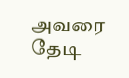அவரை தேடி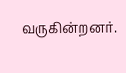வருகின்றனர்.